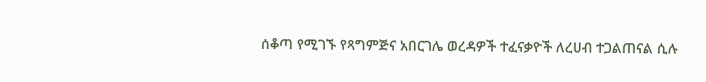ሰቆጣ የሚገኙ የጻግምጅና አበርገሌ ወረዳዎች ተፈናቃዮች ለረሀብ ተጋልጠናል ሲሉ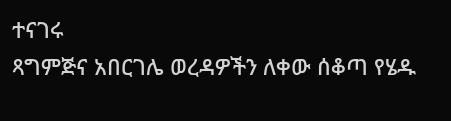ተናገሩ
ጻግምጅና አበርገሌ ወረዳዎችን ለቀው ሰቆጣ የሄዱ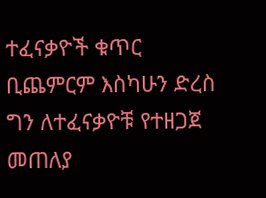ተፈናቃዮች ቁጥር ቢጨምርም እስካሁን ድረስ ግን ለተፈናቃዮቹ የተዘጋጀ መጠለያ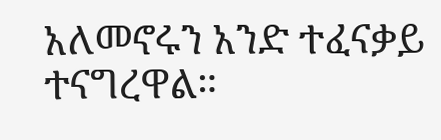አለመኖሩን አንድ ተፈናቃይ ተናግረዋል።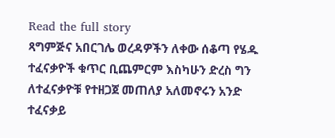Read the full story
ጻግምጅና አበርገሌ ወረዳዎችን ለቀው ሰቆጣ የሄዱ ተፈናቃዮች ቁጥር ቢጨምርም እስካሁን ድረስ ግን ለተፈናቃዮቹ የተዘጋጀ መጠለያ አለመኖሩን አንድ ተፈናቃይ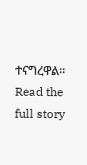ተናግረዋል።
Read the full story